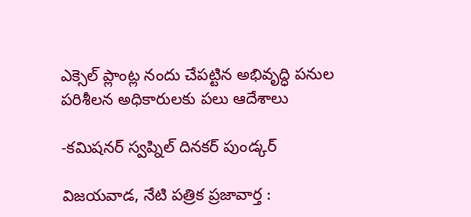ఎక్సెల్ ప్లాంట్ల నందు చేపట్టిన అభివృద్ధి పనుల పరిశీలన అధికారులకు పలు ఆదేశాలు

-కమిషనర్ స్వప్నిల్ దినకర్ పుండ్కర్

విజయవాడ, నేటి పత్రిక ప్రజావార్త :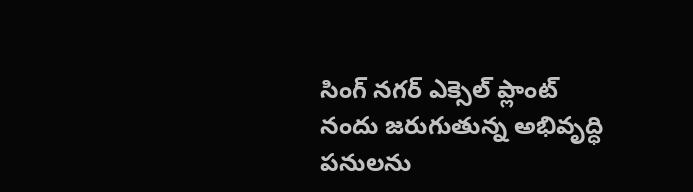సింగ్ నగర్ ఎక్సెల్ ప్లాంట్ నందు జరుగుతున్న అభివృద్ధి పనులను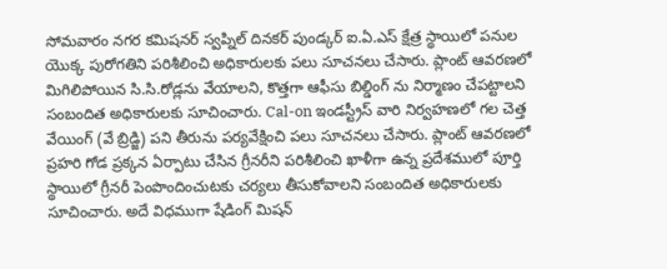సోమవారం నగర కమిషనర్ స్వప్నిల్ దినకర్ పుండ్కర్ ఐ.ఏ.ఎస్ క్షేత్ర స్థాయిలో పనుల యొక్క పురోగతిని పరిశీలించి అధికారులకు పలు సూచనలు చేసారు. ప్లాంట్ ఆవరణలో మిగిలిపోయిన సి.సి.రోడ్లను వేయాలని, కొత్తగా ఆఫీసు బిల్డింగ్ ను నిర్మాణం చేపట్టాలని సంబందిత అధికారులకు సూచించారు. Cal-on ఇండస్ట్రీస్ వారి నిర్వహణలో గల చెత్త వేయింగ్ (వే బ్రిడ్జి) పని తీరును పర్యవేక్షించి పలు సూచనలు చేసారు. ప్లాంట్ ఆవరణలో ప్రహరి గోడ ప్రక్కన ఏర్పాటు చేసిన గ్రీనరీని పరిశీలించి ఖాళీగా ఉన్న ప్రదేశములో పూర్తి స్థాయిలో గ్రీనరీ పెంపొందించుటకు చర్యలు తీసుకోవాలని సంబందిత అధికారులకు సూచించారు. అదే విధముగా షేడింగ్ మిషన్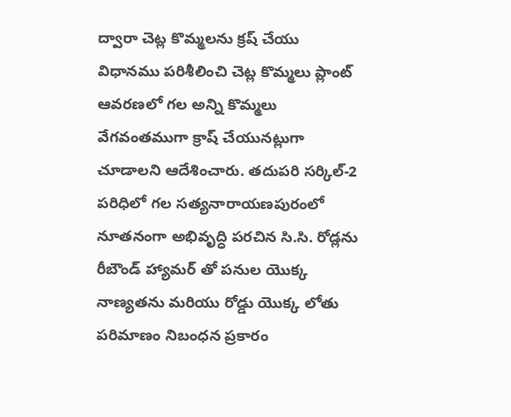ద్వారా చెట్ల కొమ్మలను క్రష్ చేయు విధానము పరిశీలించి చెట్ల కొమ్మలు ప్లాంట్ ఆవరణలో గల అన్ని కొమ్మలు వేగవంతముగా క్రాష్ చేయునట్లుగా చూడాలని ఆదేశించారు. తదుపరి సర్కిల్-2 పరిధిలో గల సత్యనారాయణపురంలో నూతనంగా అభివృద్ధి పరచిన సి.సి. రోడ్లను రీబౌండ్ హ్యామర్ తో పనుల యొక్క నాణ్యతను మరియు రోడ్డు యొక్క లోతు పరిమాణం నిబంధన ప్రకారం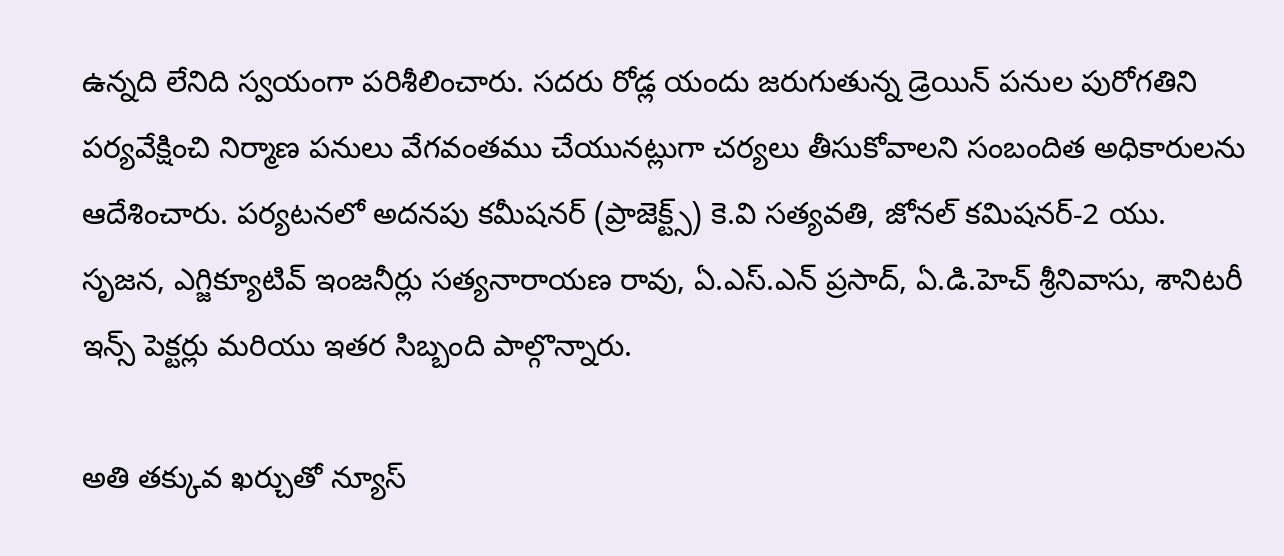ఉన్నది లేనిది స్వయంగా పరిశీలించారు. సదరు రోడ్ల యందు జరుగుతున్న డ్రెయిన్ పనుల పురోగతిని పర్యవేక్షించి నిర్మాణ పనులు వేగవంతము చేయునట్లుగా చర్యలు తీసుకోవాలని సంబందిత అధికారులను ఆదేశించారు. పర్యటనలో అదనపు కమీషనర్ (ప్రాజెక్ట్స్) కె.వి సత్యవతి, జోనల్ కమిషనర్-2 యు. సృజన, ఎగ్జిక్యూటివ్ ఇంజనీర్లు సత్యనారాయణ రావు, ఏ.ఎస్.ఎన్ ప్రసాద్, ఏ.డి.హెచ్ శ్రీనివాసు, శానిటరీ ఇన్స్ పెక్టర్లు మరియు ఇతర సిబ్బంది పాల్గొన్నారు.

అతి తక్కువ ఖర్చుతో న్యూస్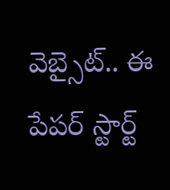వెబ్సైట్.. ఈ పేపర్ స్టార్ట్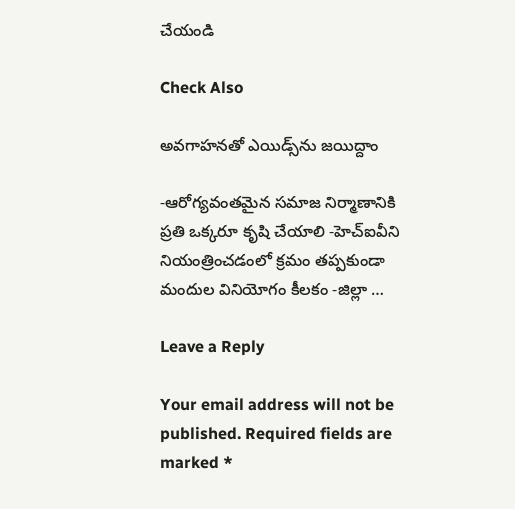చేయండి

Check Also

అవగాహనతో ఎయిడ్స్‌ను జయిద్దాం

-ఆరోగ్యవంతమైన సమాజ నిర్మాణానికి ప్రతి ఒక్కరూ కృషి చేయాలి -హెచ్‌ఐవీని నియంత్రించడంలో క్రమం తప్పకుండా మందుల వినియోగం కీలకం -జిల్లా …

Leave a Reply

Your email address will not be published. Required fields are marked *